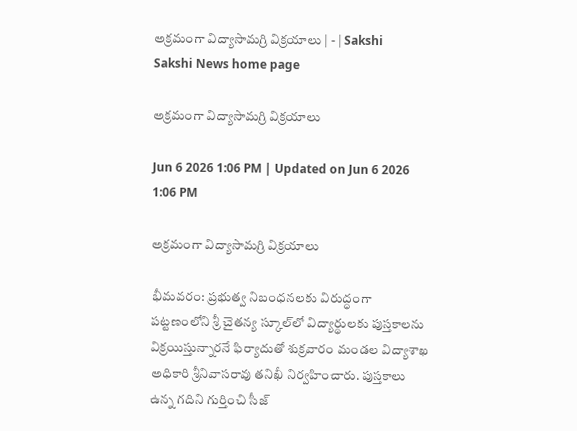అక్రమంగా విద్యాసామగ్రి విక్రయాలు | - | Sakshi
Sakshi News home page

అక్రమంగా విద్యాసామగ్రి విక్రయాలు

Jun 6 2026 1:06 PM | Updated on Jun 6 2026 1:06 PM

అక్రమంగా విద్యాసామగ్రి విక్రయాలు

భీమవరం: ప్రభుత్వ నిబంధనలకు విరుద్ధంగా పట్టణంలోని శ్రీ చైతన్య స్కూల్‌లో విద్యార్థులకు పుస్తకాలను విక్రయిస్తున్నారనే ఫిర్యాదుతో శుక్రవారం మండల విద్యాశాఖ అధికారి శ్రీనివాసరావు తనిఖీ నిర్వహించారు. పుస్తకాలు ఉన్న గదిని గుర్తించి సీజ్‌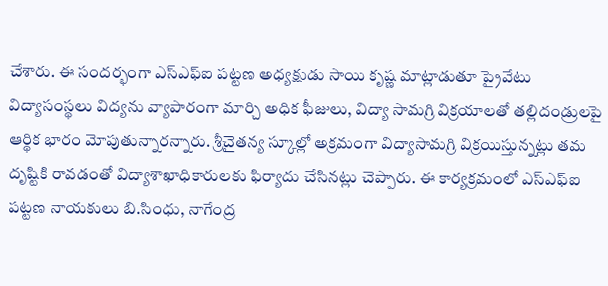చేశారు. ఈ సందర్భంగా ఎస్‌ఎఫ్‌ఐ పట్టణ అధ్యక్షుడు సాయి కృష్ణ మాట్లాడుతూ ప్రైవేటు విద్యాసంస్థలు విద్యను వ్యాపారంగా మార్చి అధిక ఫీజులు, విద్యా సామగ్రి విక్రయాలతో తల్లిదండ్రులపై ఆర్థిక భారం మోపుతున్నారన్నారు. శ్రీచైతన్య స్కూల్లో అక్రమంగా విద్యాసామగ్రి విక్రయిస్తున్నట్లు తమ దృష్టికి రావడంతో విద్యాశాఖాధికారులకు ఫిర్యాదు చేసినట్లు చెప్పారు. ఈ కార్యక్రమంలో ఎస్‌ఎఫ్‌ఐ పట్టణ నాయకులు బి.సింధు, నాగేంద్ర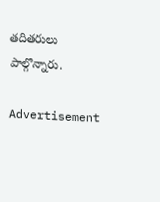తదితరులు పాల్గొన్నారు.

Advertisement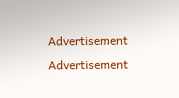Advertisement
Advertisement